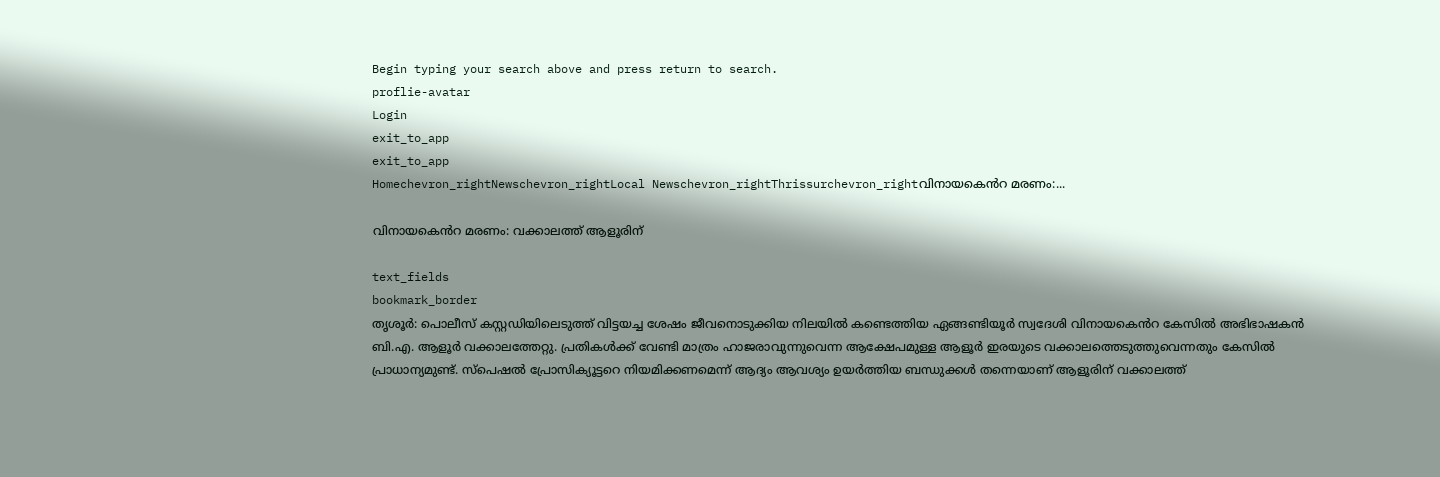Begin typing your search above and press return to search.
proflie-avatar
Login
exit_to_app
exit_to_app
Homechevron_rightNewschevron_rightLocal Newschevron_rightThrissurchevron_rightവിനായകെൻറ മരണം:...

വിനായകെൻറ മരണം: വക്കാലത്ത് ആളൂരിന്

text_fields
bookmark_border
തൃശൂർ: പൊലീസ് കസ്റ്റഡിയിലെടുത്ത് വിട്ടയച്ച ശേഷം ജീവനൊടുക്കിയ നിലയിൽ കണ്ടെത്തിയ ഏങ്ങണ്ടിയൂർ സ്വദേശി വിനായകെൻറ കേസിൽ അഭിഭാഷകൻ ബി.എ. ആളൂർ വക്കാലത്തേറ്റു. പ്രതികൾക്ക് വേണ്ടി മാത്രം ഹാജരാവുന്നുവെന്ന ആക്ഷേപമുള്ള ആളൂർ ഇരയുടെ വക്കാലത്തെടുത്തുവെന്നതും കേസിൽ പ്രാധാന്യമുണ്ട്. സ്പെഷൽ പ്രോസിക്യൂട്ടറെ നിയമിക്കണമെന്ന് ആദ്യം ആവശ്യം ഉയർത്തിയ ബന്ധുക്കൾ തന്നെയാണ് ആളൂരിന് വക്കാലത്ത്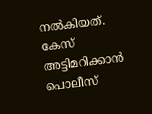നൽകിയത്. കേസ് അട്ടിമറിക്കാൻ പൊലീസ്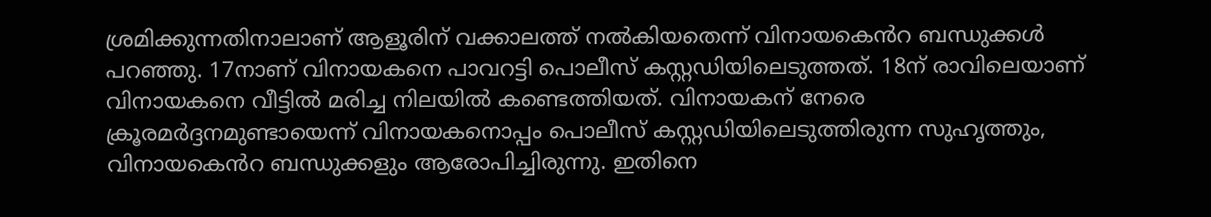ശ്രമിക്കുന്നതിനാലാണ് ആളൂരിന് വക്കാലത്ത് നൽകിയതെന്ന് വിനായകെൻറ ബന്ധുക്കൾ പറഞ്ഞു. 17നാണ് വിനാ‍യകനെ പാവറട്ടി പൊലീസ് കസ്റ്റഡിയിലെടുത്തത്. 18ന് രാവിലെയാണ് വിനായകനെ വീട്ടിൽ മരിച്ച നിലയിൽ കണ്ടെത്തിയത്. വിനായകന് നേരെ ക്രൂരമർദ്ദനമുണ്ടായെന്ന് വിനായകനൊപ്പം പൊലീസ് കസ്റ്റഡിയിലെടുത്തിരുന്ന സുഹൃത്തും, വിനായകെൻറ ബന്ധുക്കളും ആരോപിച്ചിരുന്നു. ഇതിനെ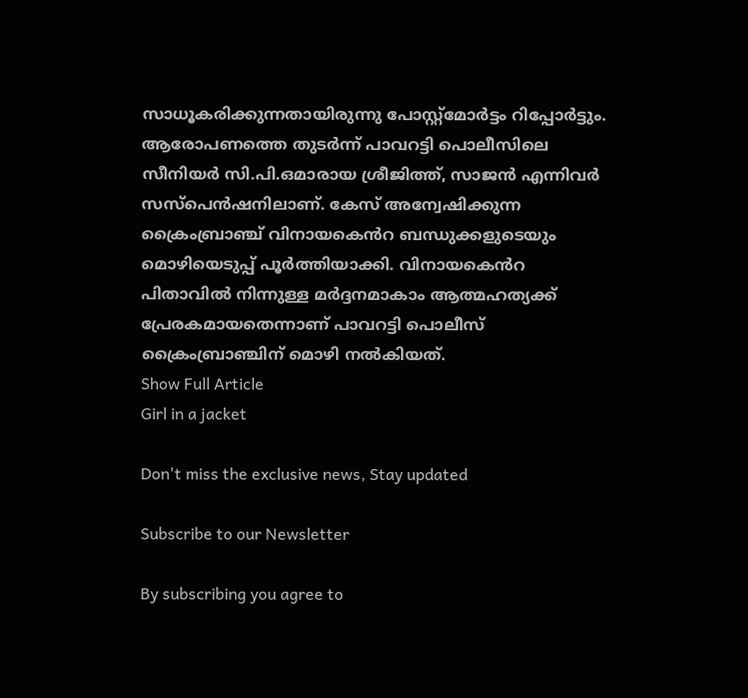സാധൂകരിക്കുന്നതായിരുന്നു പോസ്റ്റ്മോർട്ടം റിപ്പോർട്ടും. ആരോപണത്തെ തുടർന്ന് പാവറട്ടി പൊലീസിലെ സീനിയർ സി.പി.ഒമാരായ ശ്രീജിത്ത്, സാജൻ എന്നിവർ സസ്പെൻഷനിലാണ്. കേസ് അന്വേഷിക്കുന്ന ക്രൈംബ്രാഞ്ച് വിനായകെൻറ ബന്ധുക്കളുടെയും മൊഴിയെടുപ്പ് പൂർത്തിയാക്കി. വിനായകെൻറ പിതാവിൽ നിന്നുള്ള മർദ്ദനമാകാം ആത്മഹത്യക്ക് പ്രേരകമായതെന്നാണ് പാവറട്ടി പൊലീസ് ക്രൈംബ്രാഞ്ചിന് മൊഴി നൽകിയത്.
Show Full Article
Girl in a jacket

Don't miss the exclusive news, Stay updated

Subscribe to our Newsletter

By subscribing you agree to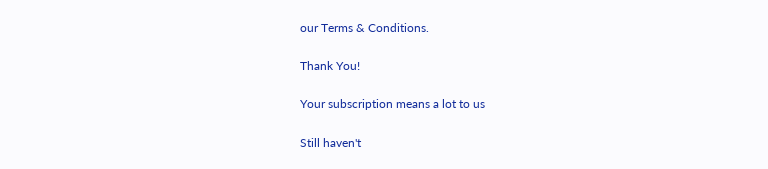our Terms & Conditions.

Thank You!

Your subscription means a lot to us

Still haven't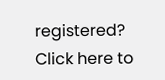registered? Click here to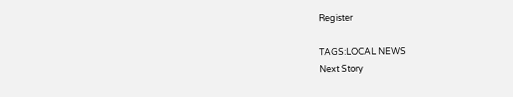Register

TAGS:LOCAL NEWS
Next Story